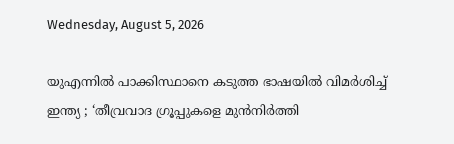Wednesday, August 5, 2026

യുഎന്നിൽ പാക്കിസ്ഥാനെ കടുത്ത ഭാഷയിൽ വിമർശിച്ച് ഇന്ത്യ ; ‘തീവ്രവാദ ഗ്രൂപ്പുകളെ മുൻനിർത്തി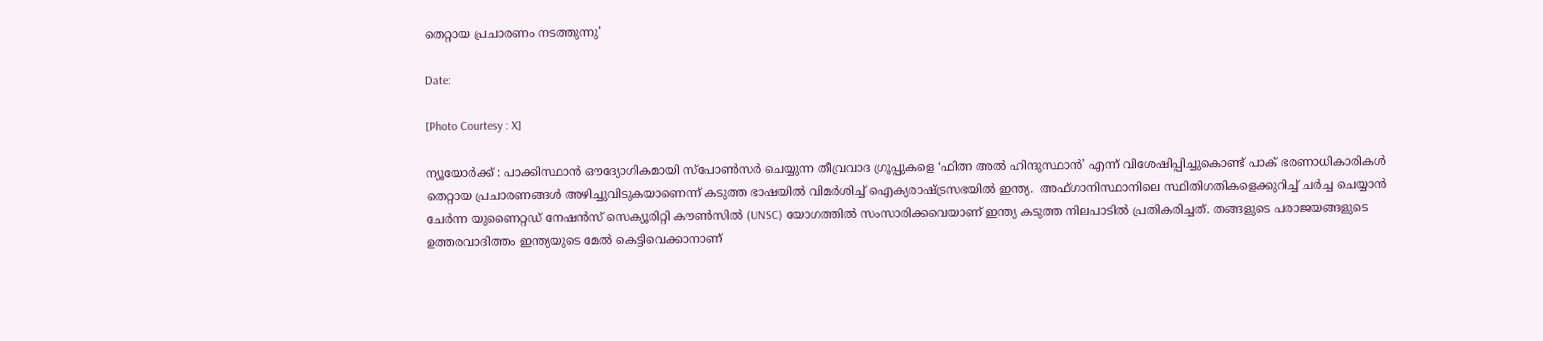തെറ്റായ പ്രചാരണം നടത്തുന്നു’

Date:

[Photo Courtesy : X]

ന്യൂയോർക്ക് : പാക്കിസ്ഥാൻ ഔദ്യോഗികമായി സ്പോൺസർ ചെയ്യുന്ന തീവ്രവാദ ഗ്രൂപ്പുകളെ ‘ഫിത്ന അൽ ഹിന്ദുസ്ഥാൻ’ എന്ന് വിശേഷിപ്പിച്ചുകൊണ്ട് പാക് ഭരണാധികാരികൾ തെറ്റായ പ്രചാരണങ്ങൾ അഴിച്ചുവിടുകയാണെന്ന് കടുത്ത ഭാഷയിൽ വിമർശിച്ച് ഐക്യരാഷ്ട്രസഭയിൽ ഇന്ത്യ.  അഫ്ഗാനിസ്ഥാനിലെ സ്ഥിതിഗതികളെക്കുറിച്ച് ചർച്ച ചെയ്യാൻ ചേർന്ന യുണൈറ്റഡ് നേഷൻസ് സെക്യൂരിറ്റി കൗൺസിൽ (UNSC) യോഗത്തിൽ സംസാരിക്കവെയാണ് ഇന്ത്യ കടുത്ത നിലപാടിൽ പ്രതികരിച്ചത്. തങ്ങളുടെ പരാജയങ്ങളുടെ ഉത്തരവാദിത്തം ഇന്ത്യയുടെ മേൽ കെട്ടിവെക്കാനാണ്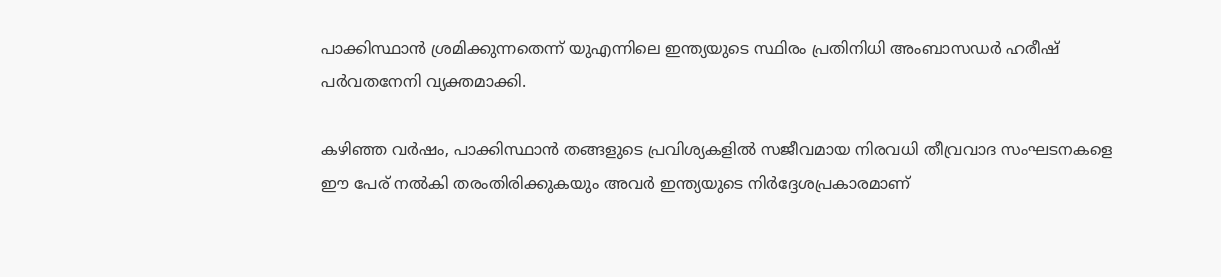പാക്കിസ്ഥാൻ ശ്രമിക്കുന്നതെന്ന് യുഎന്നിലെ ഇന്ത്യയുടെ സ്ഥിരം പ്രതിനിധി അംബാസഡർ ഹരീഷ് പർവതനേനി വ്യക്തമാക്കി.

കഴിഞ്ഞ വർഷം, പാക്കിസ്ഥാൻ തങ്ങളുടെ പ്രവിശ്യകളിൽ സജീവമായ നിരവധി തീവ്രവാദ സംഘടനകളെ ഈ പേര് നൽകി തരംതിരിക്കുകയും അവർ ഇന്ത്യയുടെ നിർദ്ദേശപ്രകാരമാണ്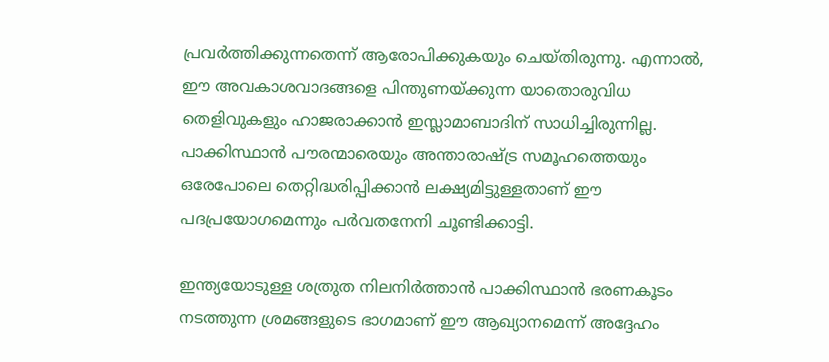പ്രവർത്തിക്കുന്നതെന്ന് ആരോപിക്കുകയും ചെയ്തിരുന്നു. എന്നാൽ, ഈ അവകാശവാദങ്ങളെ പിന്തുണയ്ക്കുന്ന യാതൊരുവിധ തെളിവുകളും ഹാജരാക്കാൻ ഇസ്ലാമാബാദിന് സാധിച്ചിരുന്നില്ല. പാക്കിസ്ഥാൻ പൗരന്മാരെയും അന്താരാഷ്ട്ര സമൂഹത്തെയും ഒരേപോലെ തെറ്റിദ്ധരിപ്പിക്കാൻ ലക്ഷ്യമിട്ടുള്ളതാണ് ഈ പദപ്രയോഗമെന്നും പർവതനേനി ചൂണ്ടിക്കാട്ടി.

ഇന്ത്യയോടുള്ള ശത്രുത നിലനിർത്താൻ പാക്കിസ്ഥാൻ ഭരണകൂടം നടത്തുന്ന ശ്രമങ്ങളുടെ ഭാഗമാണ് ഈ ആഖ്യാനമെന്ന് അദ്ദേഹം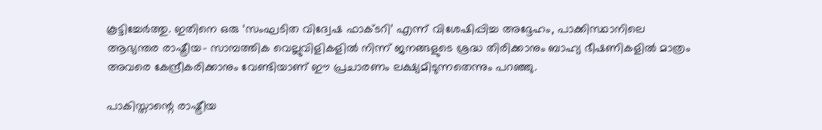കൂട്ടിച്ചേർത്തു. ഇതിനെ ഒരു ‘സംഘടിത വിദ്വേഷ ഫാക്ടറി’ എന്ന് വിശേഷിപ്പിച്ച അദ്ദേഹം, പാക്കിസ്ഥാനിലെ ആഭ്യന്തര രാഷ്ട്രീയ- സാമ്പത്തിക വെല്ലുവിളികളിൽ നിന്ന് ജനങ്ങളുടെ ശ്രദ്ധ തിരിക്കാനും ബാഹ്യ ഭീഷണികളിൽ മാത്രം അവരെ കേന്ദ്രീകരിക്കാനും വേണ്ടിയാണ് ഈ പ്രചാരണം ലക്ഷ്യമിടുന്നതെന്നും പറഞ്ഞു.

പാകിസ്താന്റെ രാഷ്ട്രീയ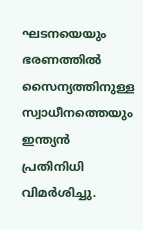ഘടനയെയും ഭരണത്തിൽ സൈന്യത്തിനുള്ള സ്വാധീനത്തെയും ഇന്ത്യൻ പ്രതിനിധി വിമർശിച്ചു.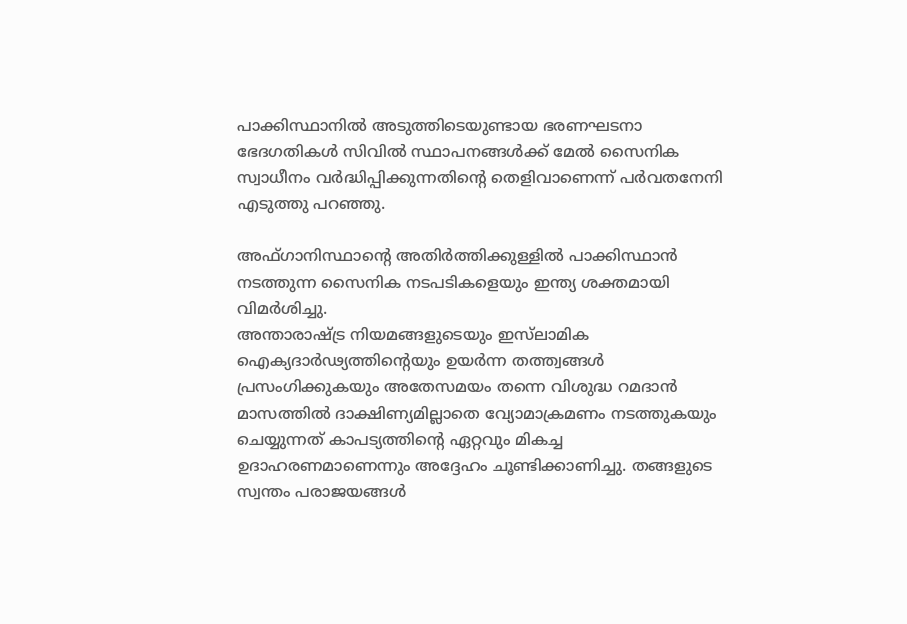പാക്കിസ്ഥാനിൽ അടുത്തിടെയുണ്ടായ ഭരണഘടനാ ഭേദഗതികൾ സിവിൽ സ്ഥാപനങ്ങൾക്ക് മേൽ സൈനിക സ്വാധീനം വർദ്ധിപ്പിക്കുന്നതിന്റെ തെളിവാണെന്ന് പർവതനേനി എടുത്തു പറഞ്ഞു.

അഫ്ഗാനിസ്ഥാന്റെ അതിർത്തിക്കുള്ളിൽ പാക്കിസ്ഥാൻ നടത്തുന്ന സൈനിക നടപടികളെയും ഇന്ത്യ ശക്തമായി വിമർശിച്ചു.
അന്താരാഷ്ട്ര നിയമങ്ങളുടെയും ഇസ്‌ലാമിക ഐക്യദാർഢ്യത്തിന്റെയും ഉയർന്ന തത്ത്വങ്ങൾ പ്രസംഗിക്കുകയും അതേസമയം തന്നെ വിശുദ്ധ റമദാൻ മാസത്തിൽ ദാക്ഷിണ്യമില്ലാതെ വ്യോമാക്രമണം നടത്തുകയും ചെയ്യുന്നത് കാപട്യത്തിന്റെ ഏറ്റവും മികച്ച ഉദാഹരണമാണെന്നും അദ്ദേഹം ചൂണ്ടിക്കാണിച്ചു. തങ്ങളുടെ സ്വന്തം പരാജയങ്ങൾ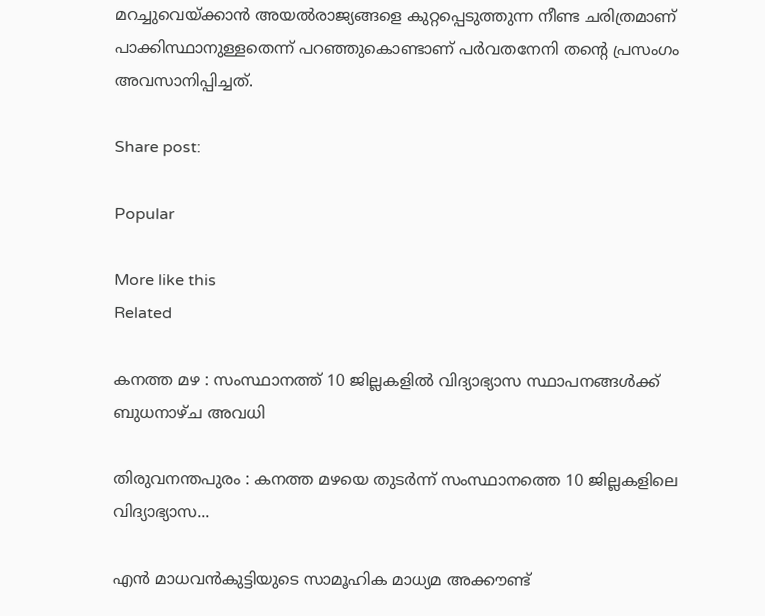മറച്ചുവെയ്ക്കാൻ അയൽരാജ്യങ്ങളെ കുറ്റപ്പെടുത്തുന്ന നീണ്ട ചരിത്രമാണ് പാക്കിസ്ഥാനുള്ളതെന്ന് പറഞ്ഞുകൊണ്ടാണ് പർവതനേനി തന്റെ പ്രസംഗം അവസാനിപ്പിച്ചത്.

Share post:

Popular

More like this
Related

കനത്ത മഴ : സംസ്ഥാനത്ത് 10 ജില്ലകളിൽ വിദ്യാഭ്യാസ സ്ഥാപനങ്ങൾക്ക് ബുധനാഴ്ച അവധി

തിരുവനന്തപുരം : കനത്ത മഴയെ തുടർന്ന് സംസ്ഥാനത്തെ 10 ജില്ലകളിലെ വിദ്യാഭ്യാസ...

എൻ മാധവൻകുട്ടിയുടെ സാമൂഹിക മാധ്യമ അക്കൗണ്ട്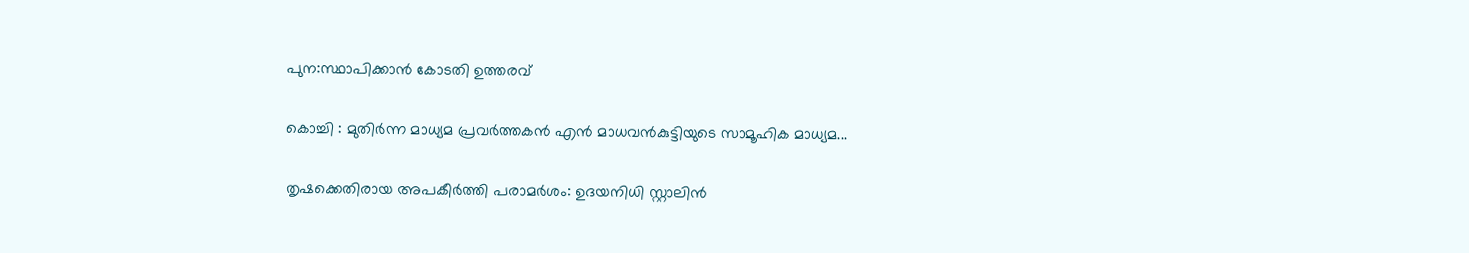പുന:സ്ഥാപിക്കാൻ കോടതി ഉത്തരവ്

കൊച്ചി : മുതിർന്ന മാധ്യമ പ്രവർത്തകൻ എൻ മാധവൻകുട്ടിയുടെ സാമൂഹിക മാധ്യമ...

തൃഷക്കെതിരായ അപകീർത്തി പരാമർശം: ഉദയനിധി സ്റ്റാലിൻ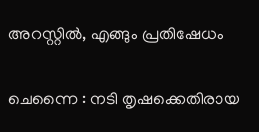അറസ്റ്റിൽ, എങ്ങും പ്രതിഷേധം

ചെന്നൈ : നടി തൃഷക്കെതിരായ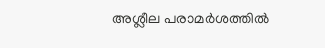അശ്ലീല പരാമർശത്തിൽ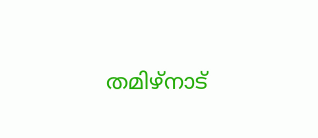തമിഴ്നാട്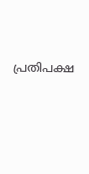പ്രതിപക്ഷ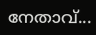നേതാവ്...